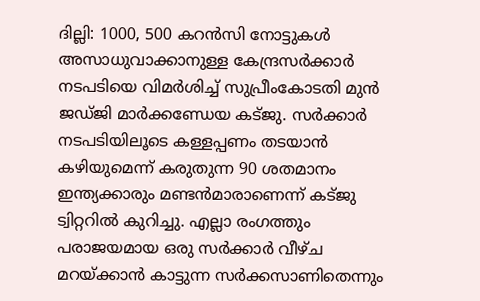ദില്ലി: 1000, 500 കറന്‍സി നോട്ടുകള്‍ അസാധുവാക്കാനുള്ള കേന്ദ്രസര്‍ക്കാര്‍ നടപടിയെ വിമര്‍ശിച്ച് സുപ്രീംകോടതി മുന്‍ ജഡ്ജി മാര്‍ക്കണ്ഡേയ കട്ജു. സര്‍ക്കാര്‍ നടപടിയിലൂടെ കള്ളപ്പണം തടയാന്‍ കഴിയുമെന്ന് കരുതുന്ന 90 ശതമാനം ഇന്ത്യക്കാരും മണ്ടന്‍മാരാണെന്ന് കട്ജു ട്വിറ്ററില്‍ കുറിച്ചു. എല്ലാ രംഗത്തും പരാജയമായ ഒരു സര്‍ക്കാര്‍ വീഴ്ച മറയ്ക്കാന്‍ കാട്ടുന്ന സര്‍ക്കസാണിതെന്നും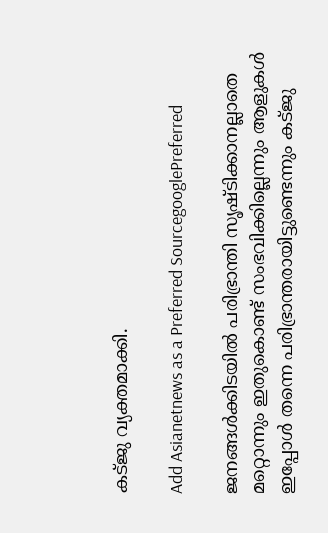കട്ജു വ്യക്തമാക്കി.

Add Asianetnews as a Preferred SourcegooglePreferred

ജനങ്ങള്‍ക്കിടയില്‍ പരിഭ്രാന്തി സൃഷ്ടിക്കാനല്ലാതെ മറ്റൊന്നും ഇതുകൊണ്ട് സംഭവിക്കില്ലെന്നും ആളുകള്‍ ഇപ്പോള്‍ തന്നെ പരിഭ്രാന്തരായിട്ടുണ്ടെന്നും കട്ജു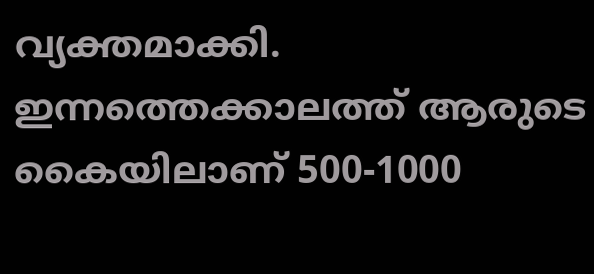വ്യക്തമാക്കി. ഇന്നത്തെക്കാലത്ത് ആരുടെ കൈയിലാണ് 500-1000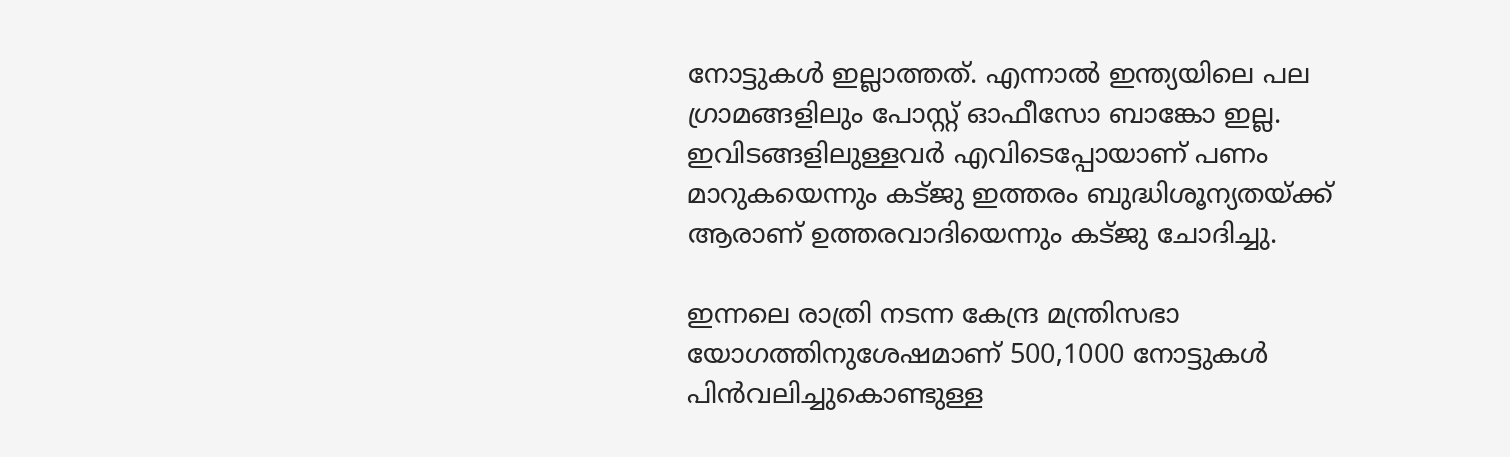നോട്ടുകള്‍ ഇല്ലാത്തത്. എന്നാല്‍ ഇന്ത്യയിലെ പല ഗ്രാമങ്ങളിലും പോസ്റ്റ് ഓഫീസോ ബാങ്കോ ഇല്ല. ഇവിടങ്ങളിലുള്ളവര്‍ എവിടെപ്പോയാണ് പണം മാറുകയെന്നും കട്ജു ഇത്തരം ബുദ്ധിശൂന്യതയ്ക്ക് ആരാണ് ഉത്തരവാദിയെന്നും കട്ജു ചോദിച്ചു.

ഇന്നലെ രാത്രി നടന്ന കേന്ദ്ര മന്ത്രിസഭാ യോഗത്തിനുശേഷമാണ് 500,1000 നോട്ടുകള്‍ പിന്‍വലിച്ചുകൊണ്ടുള്ള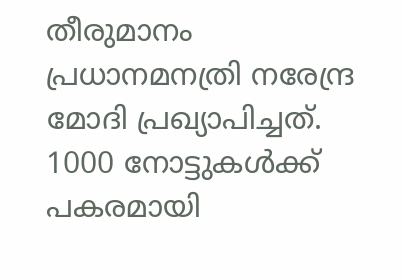തീരുമാനം പ്രധാനമനത്രി നരേന്ദ്ര മോദി പ്രഖ്യാപിച്ചത്. 1000 നോട്ടുകള്‍ക്ക് പകരമായി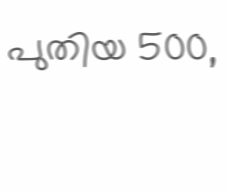പുതിയ 500,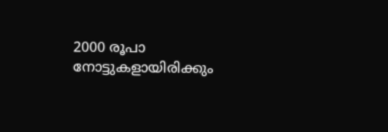2000 രൂപാ നോട്ടുകളായിരിക്കും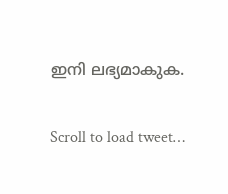ഇനി ലഭ്യമാകുക.

Scroll to load tweet…